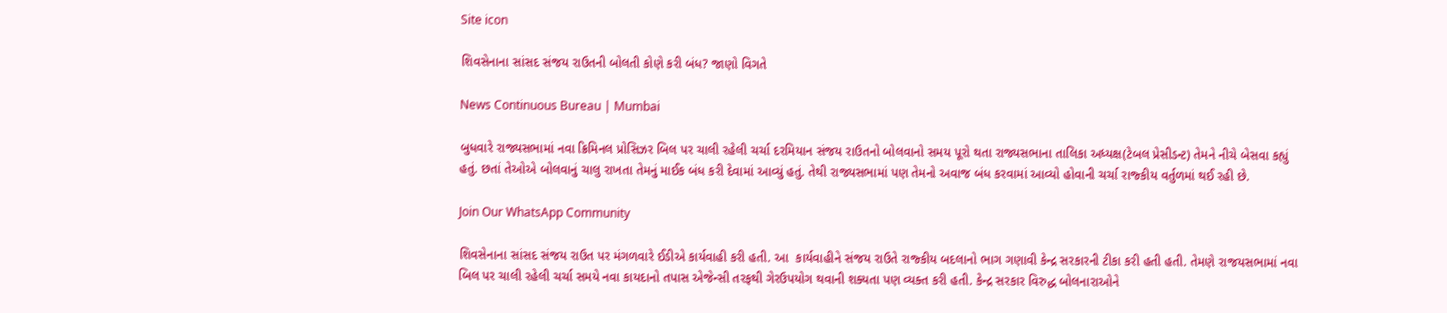Site icon

શિવસેનાના સાંસદ સંજય રાઉતની બોલતી કોણે કરી બંધ? જાણો વિગતે

News Continuous Bureau | Mumbai

બુધવારે રાજ્યસભામાં નવા ક્રિમિનલ પ્રોસિઝર બિલ પર ચાલી રહેલી ચર્ચા દરમિયાન સંજય રાઉતનો બોલવાનો સમય પૂરો થતા રાજ્યસભાના તાલિકા અધ્યક્ષ(ટેબલ પ્રેસીડન્ટ) તેમને નીચે બેસવા કહ્યું હતું. છતાં તેઓએ બોલવાનું ચાલુ રાખતા તેમનું માઈક બંધ કરી દેવામાં આવ્યું હતું. તેથી રાજ્યસભામાં પણ તેમનો અવાજ બંધ કરવામાં આવ્યો હોવાની ચર્ચા રાજ્કીય વર્તુળમાં થઈ રહી છે.

Join Our WhatsApp Community

શિવસેનાના સાંસદ સંજય રાઉત પર મંગળવારે ઈડીએ કાર્યવાહી કરી હતી. આ  કાર્યવાહીને સંજય રાઉતે રાજ્કીય બદલાનો ભાગ ગણાવી કેન્દ્ર સરકારની ટીકા કરી હતી હતી. તેમણે રાજયસભામાં નવા બિલ પર ચાલી રહેલી ચર્ચા સમયે નવા કાયદાનો તપાસ એજેન્સી તરફથી ગેરઉપયોગ થવાની શક્યતા પણ વ્યક્ત કરી હતી. કેન્દ્ર સરકાર વિરુદ્ધ બોલનારાઓને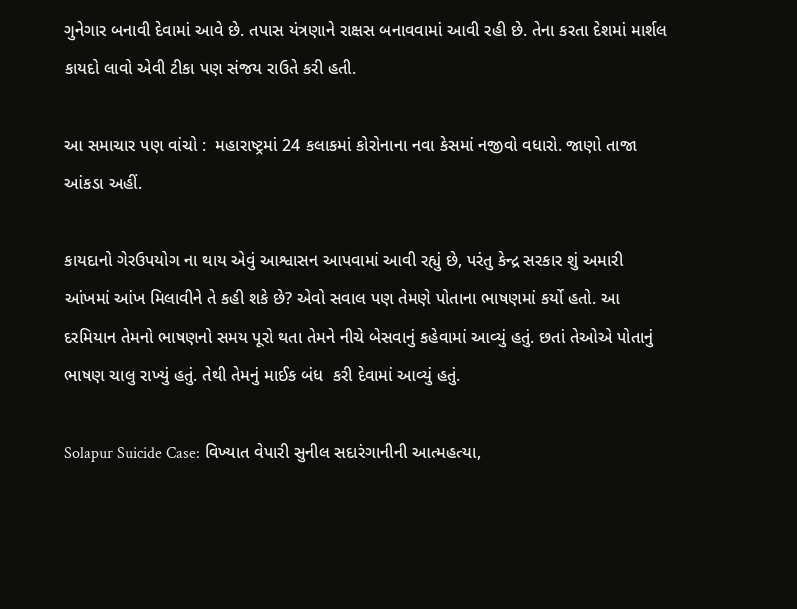ગુનેગાર બનાવી દેવામાં આવે છે. તપાસ યંત્રણાને રાક્ષસ બનાવવામાં આવી રહી છે. તેના કરતા દેશમાં માર્શલ કાયદો લાવો એવી ટીકા પણ સંજય રાઉતે કરી હતી.

આ સમાચાર પણ વાંચો :  મહારાષ્ટ્રમાં 24 કલાકમાં કોરોનાના નવા કેસમાં નજીવો વધારો. જાણો તાજા આંકડા અહીં.

કાયદાનો ગેરઉપયોગ ના થાય એવું આશ્વાસન આપવામાં આવી રહ્યું છે, પરંતુ કેન્દ્ર સરકાર શું અમારી આંખમાં આંખ મિલાવીને તે કહી શકે છે? એવો સવાલ પણ તેમણે પોતાના ભાષણમાં કર્યો હતો. આ દરમિયાન તેમનો ભાષણનો સમય પૂરો થતા તેમને નીચે બેસવાનું કહેવામાં આવ્યું હતું. છતાં તેઓએ પોતાનું ભાષણ ચાલુ રાખ્યું હતું. તેથી તેમનું માઈક બંધ  કરી દેવામાં આવ્યું હતું.

Solapur Suicide Case: વિખ્યાત વેપારી સુનીલ સદારંગાનીની આત્મહત્યા,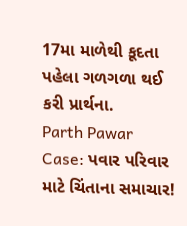17મા માળેથી કૂદતા પહેલા ગળગળા થઈ કરી પ્રાર્થના.
Parth Pawar Case: પવાર પરિવાર માટે ચિંતાના સમાચાર!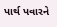પાર્થ પવારને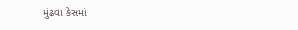મુંઢવા કેસમાં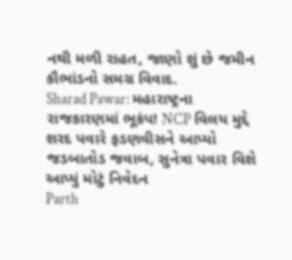નથી મળી રાહત, જાણો શું છે જમીન કૌભાંડનો સમગ્ર વિવાદ.
Sharad Pawar: મહારાષ્ટ્રના રાજકારણમાં ભૂકંપ! NCP વિલય મુદ્દે શરદ પવારે ફડણવીસને આપ્યો જડબાતોડ જવાબ, સુનેત્રા પવાર વિશે આપ્યું મોટું નિવેદન
Parth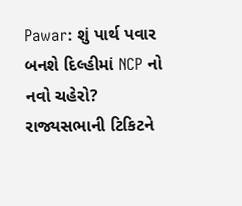Pawar: શું પાર્થ પવાર બનશે દિલ્હીમાં NCP નો નવો ચહેરો? રાજ્યસભાની ટિકિટને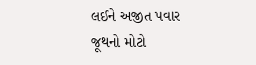લઈને અજીત પવાર જૂથનો મોટો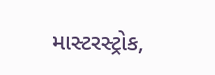માસ્ટરસ્ટ્રોક,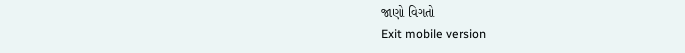જાણો વિગતો
Exit mobile version